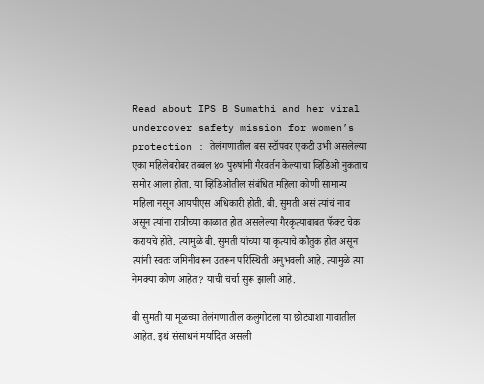Read about IPS B Sumathi and her viral undercover safety mission for women’s protection : तेलंगणातील बस स्टॉपवर एकटी उभी असलेल्या एका महिलेबरोबर तब्बल ४० पुरुषांनी गैरवर्तन केल्याचा व्हिडिओ नुकताच समोर आला होता. या व्हिडिओतील संबंधित महिला कोणी सामान्य महिला नसून आयपीएस अधिकारी होती. बी. सुमती असं त्यांचं नाव असून त्यांना रात्रीच्या काळात होत असलेल्या गैरकृत्याबाबत फॅक्ट चेक करायचे होते. त्यामुळे बी. सुमती यांच्या या कृत्याचे कौतुक होत असून त्यांनी स्वतः जमिनीवरून उतरून परिस्थिती अनुभवली आहे. त्यामुळे त्या नेमक्या कोण आहेत? याची चर्चा सुरू झाली आहे.

बी सुमती या मूळच्या तेलंगणातील कलुगोटला या छोट्याशा गावातील आहेत. इथं संसाधनं मर्यादित असली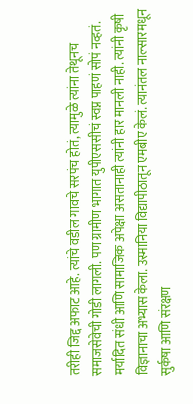तरीही जिद्द अफाट आहे. त्यांचे वडील गावचे सरपंच होतं, त्यामुळे त्यांना तेथूनच समाजसेवेची गोडी लागली. पण ग्रामीण भागात युपीएससीचं स्वप्न पाहणं सोपं नव्हतं. मर्यादित संधी आणि सामाजिक अपेक्षा असतानाही त्यांनी हार मानली नाही. त्यांनी कृषी विज्ञानाचा अभ्यास केला. उस्मानिया विद्यापीठातून एमबीए केलं. त्यानंतल नाल्सारमधून सुर्कषा आणि संरक्षण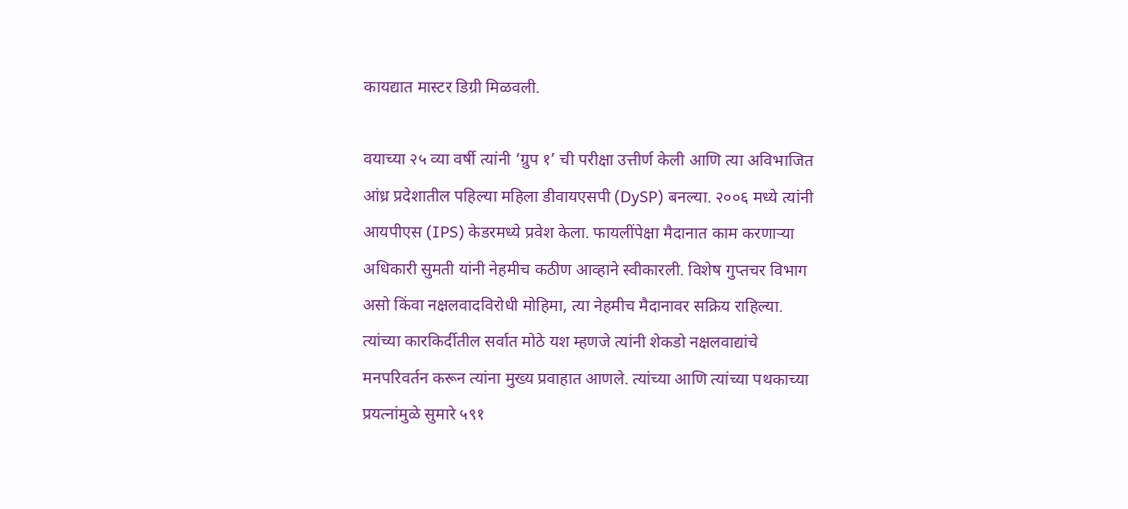कायद्यात मास्टर डिग्री मिळवली.

वयाच्या २५ व्या वर्षी त्यांनी ‘ग्रुप १’ ची परीक्षा उत्तीर्ण केली आणि त्या अविभाजित आंध्र प्रदेशातील पहिल्या महिला डीवायएसपी (DySP) बनल्या. २००६ मध्ये त्यांनी आयपीएस (IPS) केडरमध्ये प्रवेश केला. फायलींपेक्षा मैदानात काम करणाऱ्या अधिकारी सुमती यांनी नेहमीच कठीण आव्हाने स्वीकारली. विशेष गुप्तचर विभाग असो किंवा नक्षलवादविरोधी मोहिमा, त्या नेहमीच मैदानावर सक्रिय राहिल्या. त्यांच्या कारकिर्दीतील सर्वात मोठे यश म्हणजे त्यांनी शेकडो नक्षलवाद्यांचे मनपरिवर्तन करून त्यांना मुख्य प्रवाहात आणले. त्यांच्या आणि त्यांच्या पथकाच्या प्रयत्नांमुळे सुमारे ५९१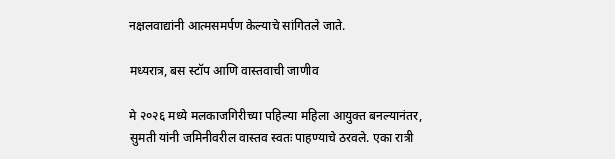नक्षलवाद्यांनी आत्मसमर्पण केल्याचे सांगितले जाते.

मध्यरात्र, बस स्टॉप आणि वास्तवाची जाणीव

मे २०२६ मध्ये मलकाजगिरीच्या पहिल्या महिला आयुक्त बनल्यानंतर, सुमती यांनी जमिनीवरील वास्तव स्वतः पाहण्याचे ठरवले. एका रात्री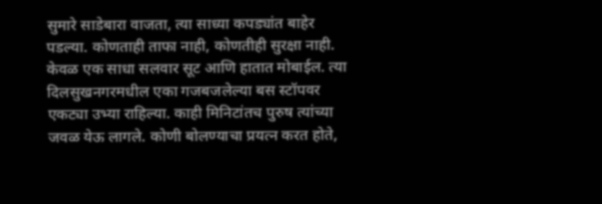सुमारे साडेबारा वाजता, त्या साध्या कपड्यांत बाहेर पडल्या. कोणताही ताफा नाही, कोणतीही सुरक्षा नाही. केवळ एक साधा सलवार सूट आणि हातात मोबाईल. त्या दिलसुखनगरमधील एका गजबजलेल्या बस स्टॉपवर एकट्या उभ्या राहिल्या. काही मिनिटांतच पुरुष त्यांच्या जवळ येऊ लागले. कोणी बोलण्याचा प्रयत्न करत होते,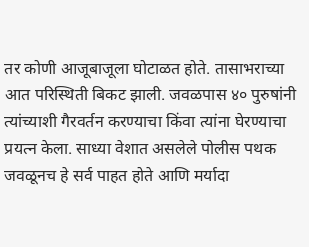तर कोणी आजूबाजूला घोटाळत होते. तासाभराच्या आत परिस्थिती बिकट झाली. जवळपास ४० पुरुषांनी त्यांच्याशी गैरवर्तन करण्याचा किंवा त्यांना घेरण्याचा प्रयत्न केला. साध्या वेशात असलेले पोलीस पथक जवळूनच हे सर्व पाहत होते आणि मर्यादा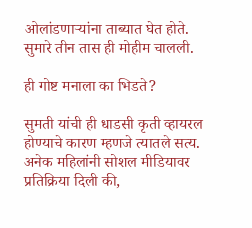ओलांडणाऱ्यांना ताब्यात घेत होते. सुमारे तीन तास ही मोहीम चालली.

ही गोष्ट मनाला का भिडते?

सुमती यांची ही धाडसी कृती व्हायरल होण्याचे कारण म्हणजे त्यातले सत्य. अनेक महिलांनी सोशल मीडियावर प्रतिक्रिया दिली की,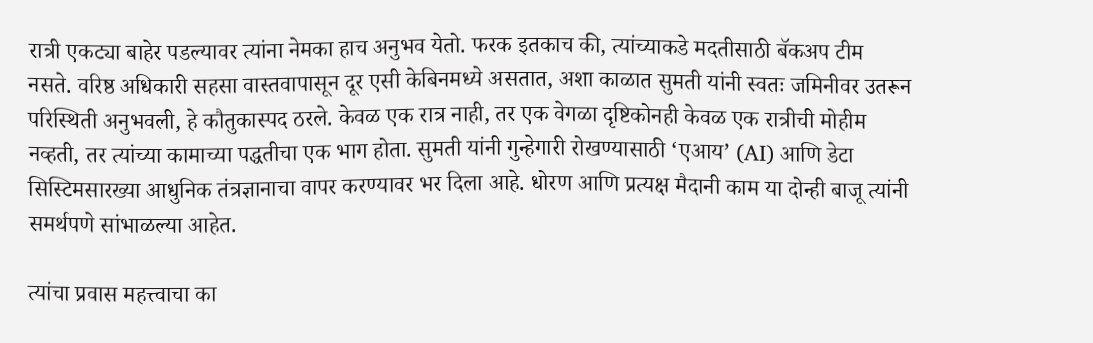रात्री एकट्या बाहेर पडल्यावर त्यांना नेमका हाच अनुभव येतो. फरक इतकाच की, त्यांच्याकडे मदतीसाठी बॅकअप टीम नसते. वरिष्ठ अधिकारी सहसा वास्तवापासून दूर एसी केबिनमध्ये असतात, अशा काळात सुमती यांनी स्वतः जमिनीवर उतरून परिस्थिती अनुभवली, हे कौतुकास्पद ठरले. केवळ एक रात्र नाही, तर एक वेगळा दृष्टिकोनही केवळ एक रात्रीची मोहीम नव्हती, तर त्यांच्या कामाच्या पद्धतीचा एक भाग होता. सुमती यांनी गुन्हेगारी रोखण्यासाठी ‘एआय’ (AI) आणि डेटा सिस्टिमसारख्या आधुनिक तंत्रज्ञानाचा वापर करण्यावर भर दिला आहे. धोरण आणि प्रत्यक्ष मैदानी काम या दोन्ही बाजू त्यांनी समर्थपणे सांभाळल्या आहेत.

त्यांचा प्रवास महत्त्वाचा का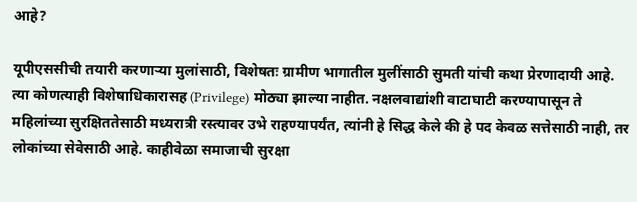आहे?

यूपीएससीची तयारी करणाऱ्या मुलांसाठी, विशेषतः ग्रामीण भागातील मुलींसाठी सुमती यांची कथा प्रेरणादायी आहे. त्या कोणत्याही विशेषाधिकारासह (Privilege) मोठ्या झाल्या नाहीत. नक्षलवाद्यांशी वाटाघाटी करण्यापासून ते महिलांच्या सुरक्षिततेसाठी मध्यरात्री रस्त्यावर उभे राहण्यापर्यंत, त्यांनी हे सिद्ध केले की हे पद केवळ सत्तेसाठी नाही, तर लोकांच्या सेवेसाठी आहे. काहीवेळा समाजाची सुरक्षा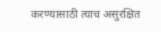करण्यासाठी त्याच असुरक्षित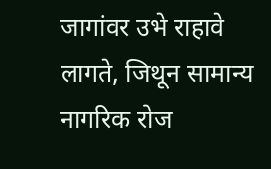जागांवर उभे राहावे लागते, जिथून सामान्य नागरिक रोज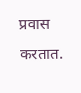प्रवास करतात.